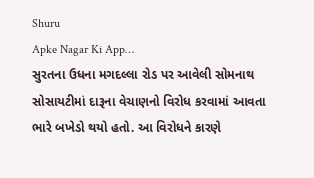Shuru
Apke Nagar Ki App…
સુરતના ઉધના મગદલ્લા રોડ પર આવેલી સોમનાથ સોસાયટીમાં દારૂના વેચાણનો વિરોધ કરવામાં આવતા ભારે બખેડો થયો હતો. આ વિરોધને કારણે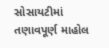સોસાયટીમાં તણાવપૂર્ણ માહોલ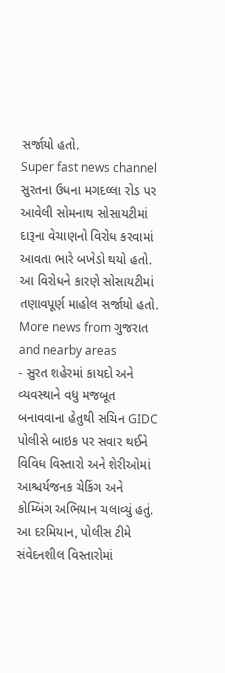સર્જાયો હતો.
Super fast news channel
સુરતના ઉધના મગદલ્લા રોડ પર આવેલી સોમનાથ સોસાયટીમાં દારૂના વેચાણનો વિરોધ કરવામાં આવતા ભારે બખેડો થયો હતો. આ વિરોધને કારણે સોસાયટીમાં તણાવપૂર્ણ માહોલ સર્જાયો હતો.
More news from ગુજરાત and nearby areas
- સુરત શહેરમાં કાયદો અને વ્યવસ્થાને વધુ મજબૂત બનાવવાના હેતુથી સચિન GIDC પોલીસે બાઇક પર સવાર થઈને વિવિધ વિસ્તારો અને શેરીઓમાં આશ્ચર્યજનક ચેકિંગ અને કોમ્બિંગ અભિયાન ચલાવ્યું હતું. આ દરમિયાન, પોલીસ ટીમે સંવેદનશીલ વિસ્તારોમાં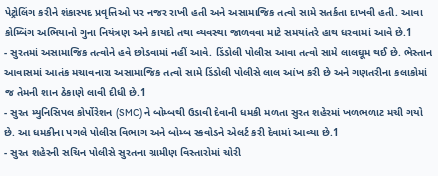પેટ્રોલિંગ કરીને શંકાસ્પદ પ્રવૃત્તિઓ પર નજર રાખી હતી અને અસામાજિક તત્વો સામે સતર્કતા દાખવી હતી. આવા કોમ્બિંગ અભિયાનો ગુના નિયંત્રણ અને કાયદો તથા વ્યવસ્થા જાળવવા માટે સમયાંતરે હાથ ધરવામાં આવે છે.1
- સુરતમાં અસામાજિક તત્વોને હવે છોડવામાં નહીં આવે. ડિંડોલી પોલીસ આવા તત્વો સામે લાલઘૂમ થઈ છે. ભેસ્તાન આવાસમાં આતંક મચાવનારા અસામાજિક તત્વો સામે ડિંડોલી પોલીસે લાલ આંખ કરી છે અને ગણતરીના કલાકોમાં જ તેમની શાન ઠેકાણે લાવી દીધી છે.1
- સુરત મ્યુનિસિપલ કોર્પોરેશન (SMC) ને બોમ્બથી ઉડાવી દેવાની ધમકી મળતા સુરત શહેરમાં ખળભળાટ મચી ગયો છે. આ ધમકીના પગલે પોલીસ વિભાગ અને બોમ્બ સ્કવોડને એલર્ટ કરી દેવામાં આવ્યા છે.1
- સુરત શહેરની સચિન પોલીસે સુરતના ગ્રામીણ વિસ્તારોમાં ચોરી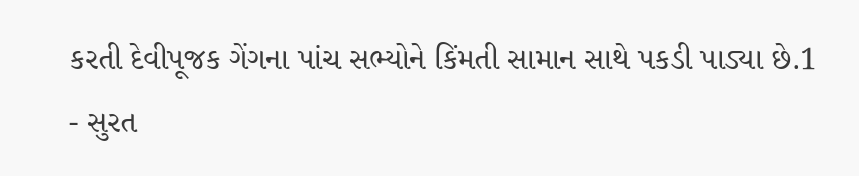કરતી દેવીપૂજક ગેંગના પાંચ સભ્યોને કિંમતી સામાન સાથે પકડી પાડ્યા છે.1
- સુરત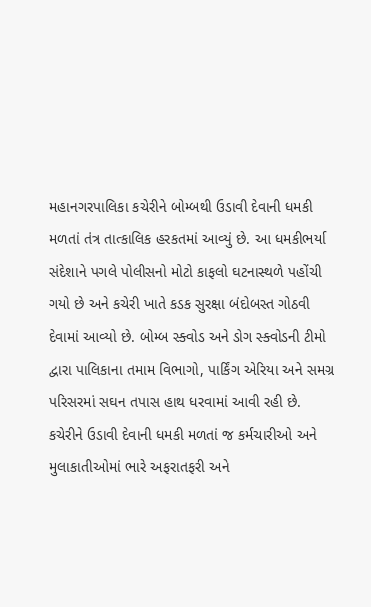મહાનગરપાલિકા કચેરીને બોમ્બથી ઉડાવી દેવાની ધમકી મળતાં તંત્ર તાત્કાલિક હરકતમાં આવ્યું છે. આ ધમકીભર્યા સંદેશાને પગલે પોલીસનો મોટો કાફલો ઘટનાસ્થળે પહોંચી ગયો છે અને કચેરી ખાતે કડક સુરક્ષા બંદોબસ્ત ગોઠવી દેવામાં આવ્યો છે. બોમ્બ સ્ક્વોડ અને ડોગ સ્ક્વોડની ટીમો દ્વારા પાલિકાના તમામ વિભાગો, પાર્કિંગ એરિયા અને સમગ્ર પરિસરમાં સઘન તપાસ હાથ ધરવામાં આવી રહી છે. કચેરીને ઉડાવી દેવાની ધમકી મળતાં જ કર્મચારીઓ અને મુલાકાતીઓમાં ભારે અફરાતફરી અને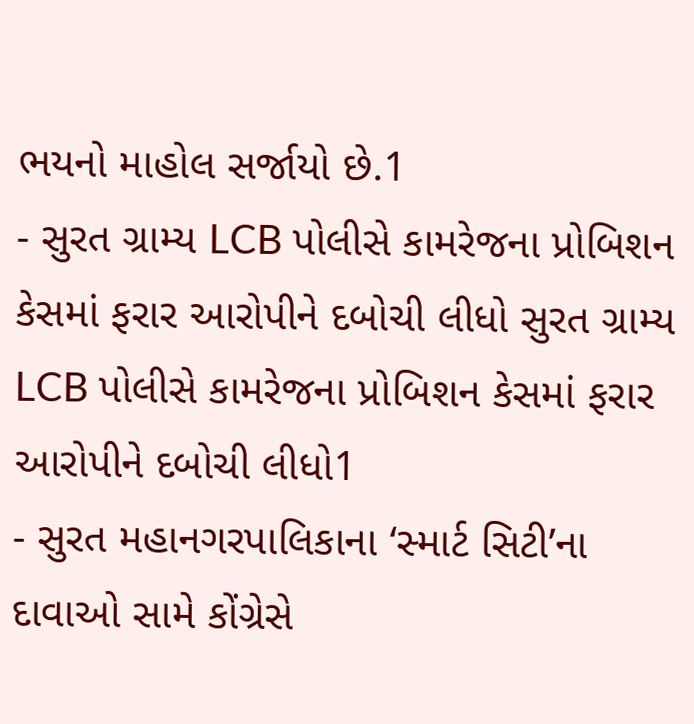ભયનો માહોલ સર્જાયો છે.1
- સુરત ગ્રામ્ય LCB પોલીસે કામરેજના પ્રોબિશન કેસમાં ફરાર આરોપીને દબોચી લીધો સુરત ગ્રામ્ય LCB પોલીસે કામરેજના પ્રોબિશન કેસમાં ફરાર આરોપીને દબોચી લીધો1
- સુરત મહાનગરપાલિકાના ‘સ્માર્ટ સિટી’ના દાવાઓ સામે કોંગ્રેસે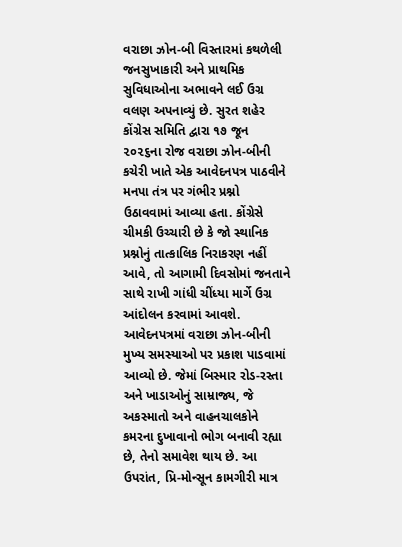વરાછા ઝોન-બી વિસ્તારમાં કથળેલી જનસુખાકારી અને પ્રાથમિક સુવિધાઓના અભાવને લઈ ઉગ્ર વલણ અપનાવ્યું છે. સુરત શહેર કોંગ્રેસ સમિતિ દ્વારા ૧૭ જૂન ૨૦૨૬ના રોજ વરાછા ઝોન-બીની કચેરી ખાતે એક આવેદનપત્ર પાઠવીને મનપા તંત્ર પર ગંભીર પ્રશ્નો ઉઠાવવામાં આવ્યા હતા. કોંગ્રેસે ચીમકી ઉચ્ચારી છે કે જો સ્થાનિક પ્રશ્નોનું તાત્કાલિક નિરાકરણ નહીં આવે, તો આગામી દિવસોમાં જનતાને સાથે રાખી ગાંધી ચીંધ્યા માર્ગે ઉગ્ર આંદોલન કરવામાં આવશે. આવેદનપત્રમાં વરાછા ઝોન-બીની મુખ્ય સમસ્યાઓ પર પ્રકાશ પાડવામાં આવ્યો છે. જેમાં બિસ્માર રોડ-રસ્તા અને ખાડાઓનું સામ્રાજ્ય, જે અકસ્માતો અને વાહનચાલકોને કમરના દુખાવાનો ભોગ બનાવી રહ્યા છે, તેનો સમાવેશ થાય છે. આ ઉપરાંત, પ્રિ-મોન્સૂન કામગીરી માત્ર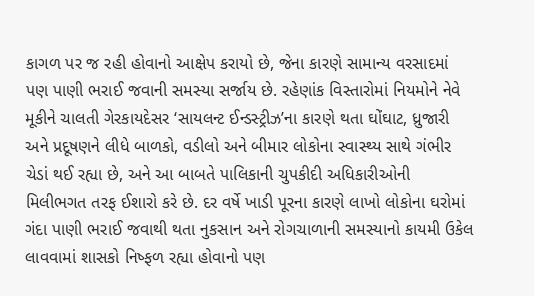કાગળ પર જ રહી હોવાનો આક્ષેપ કરાયો છે, જેના કારણે સામાન્ય વરસાદમાં પણ પાણી ભરાઈ જવાની સમસ્યા સર્જાય છે. રહેણાંક વિસ્તારોમાં નિયમોને નેવે મૂકીને ચાલતી ગેરકાયદેસર ‘સાયલન્ટ ઈન્ડસ્ટ્રીઝ’ના કારણે થતા ઘોંઘાટ, ધ્રુજારી અને પ્રદૂષણને લીધે બાળકો, વડીલો અને બીમાર લોકોના સ્વાસ્થ્ય સાથે ગંભીર ચેડાં થઈ રહ્યા છે, અને આ બાબતે પાલિકાની ચુપકીદી અધિકારીઓની મિલીભગત તરફ ઈશારો કરે છે. દર વર્ષે ખાડી પૂરના કારણે લાખો લોકોના ઘરોમાં ગંદા પાણી ભરાઈ જવાથી થતા નુકસાન અને રોગચાળાની સમસ્યાનો કાયમી ઉકેલ લાવવામાં શાસકો નિષ્ફળ રહ્યા હોવાનો પણ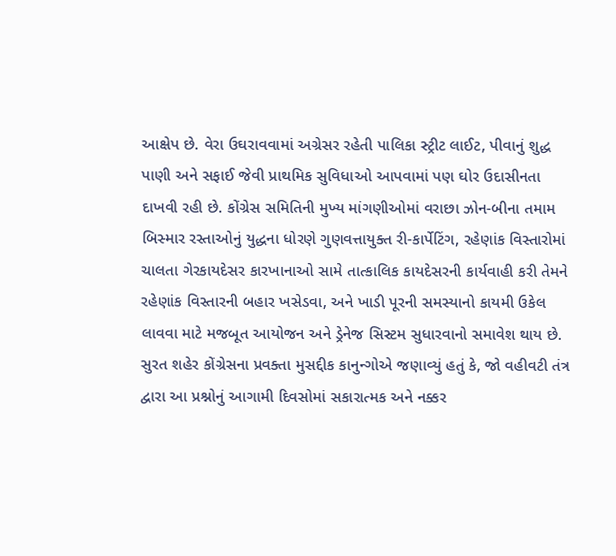આક્ષેપ છે. વેરા ઉઘરાવવામાં અગ્રેસર રહેતી પાલિકા સ્ટ્રીટ લાઈટ, પીવાનું શુદ્ધ પાણી અને સફાઈ જેવી પ્રાથમિક સુવિધાઓ આપવામાં પણ ઘોર ઉદાસીનતા દાખવી રહી છે. કોંગ્રેસ સમિતિની મુખ્ય માંગણીઓમાં વરાછા ઝોન-બીના તમામ બિસ્માર રસ્તાઓનું યુદ્ધના ધોરણે ગુણવત્તાયુક્ત રી-કાર્પેટિંગ, રહેણાંક વિસ્તારોમાં ચાલતા ગેરકાયદેસર કારખાનાઓ સામે તાત્કાલિક કાયદેસરની કાર્યવાહી કરી તેમને રહેણાંક વિસ્તારની બહાર ખસેડવા, અને ખાડી પૂરની સમસ્યાનો કાયમી ઉકેલ લાવવા માટે મજબૂત આયોજન અને ડ્રેનેજ સિસ્ટમ સુધારવાનો સમાવેશ થાય છે. સુરત શહેર કોંગ્રેસના પ્રવક્તા મુસદ્દીક કાનુન્ગોએ જણાવ્યું હતું કે, જો વહીવટી તંત્ર દ્વારા આ પ્રશ્નોનું આગામી દિવસોમાં સકારાત્મક અને નક્કર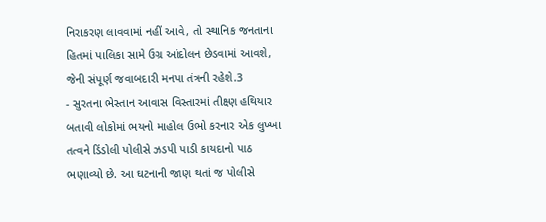નિરાકરણ લાવવામાં નહીં આવે, તો સ્થાનિક જનતાના હિતમાં પાલિકા સામે ઉગ્ર આંદોલન છેડવામાં આવશે, જેની સંપૂર્ણ જવાબદારી મનપા તંત્રની રહેશે.3
- સુરતના ભેસ્તાન આવાસ વિસ્તારમાં તીક્ષ્ણ હથિયાર બતાવી લોકોમાં ભયનો માહોલ ઉભો કરનાર એક લુખ્ખા તત્વને ડિંડોલી પોલીસે ઝડપી પાડી કાયદાનો પાઠ ભણાવ્યો છે. આ ઘટનાની જાણ થતાં જ પોલીસે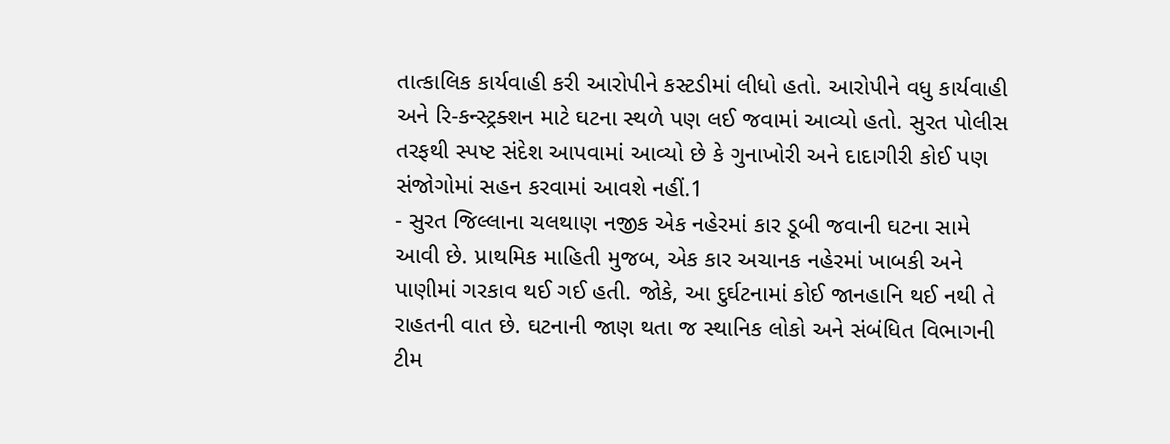તાત્કાલિક કાર્યવાહી કરી આરોપીને કસ્ટડીમાં લીધો હતો. આરોપીને વધુ કાર્યવાહી અને રિ-કન્સ્ટ્રક્શન માટે ઘટના સ્થળે પણ લઈ જવામાં આવ્યો હતો. સુરત પોલીસ તરફથી સ્પષ્ટ સંદેશ આપવામાં આવ્યો છે કે ગુનાખોરી અને દાદાગીરી કોઈ પણ સંજોગોમાં સહન કરવામાં આવશે નહીં.1
- સુરત જિલ્લાના ચલથાણ નજીક એક નહેરમાં કાર ડૂબી જવાની ઘટના સામે આવી છે. પ્રાથમિક માહિતી મુજબ, એક કાર અચાનક નહેરમાં ખાબકી અને પાણીમાં ગરકાવ થઈ ગઈ હતી. જોકે, આ દુર્ઘટનામાં કોઈ જાનહાનિ થઈ નથી તે રાહતની વાત છે. ઘટનાની જાણ થતા જ સ્થાનિક લોકો અને સંબંધિત વિભાગની ટીમ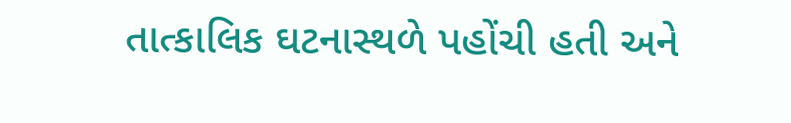તાત્કાલિક ઘટનાસ્થળે પહોંચી હતી અને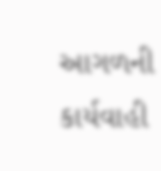આગળની કાર્યવાહી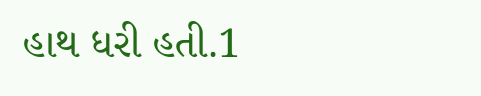હાથ ધરી હતી.1